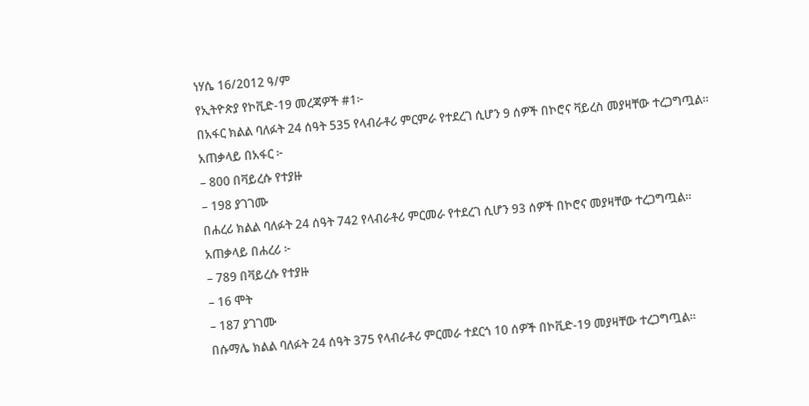ነሃሴ 16/2012 ዓ/ም
የኢትዮጵያ የኮቪድ-19 መረጃዎች #1፦
በአፋር ክልል ባለፉት 24 ሰዓት 535 የላብራቶሪ ምርምራ የተደረገ ሲሆን 9 ሰዎች በኮሮና ቫይረስ መያዛቸው ተረጋግጧል።
አጠቃላይ በአፋር ፦
– 800 በቫይረሱ የተያዙ
– 198 ያገገሙ
በሐረሪ ክልል ባለፉት 24 ሰዓት 742 የላብራቶሪ ምርመራ የተደረገ ሲሆን 93 ሰዎች በኮሮና መያዛቸው ተረጋግጧል።
አጠቃላይ በሐረሪ ፦
– 789 በቫይረሱ የተያዙ
– 16 ሞት
– 187 ያገገሙ
በሱማሌ ክልል ባለፉት 24 ሰዓት 375 የላብራቶሪ ምርመራ ተደርጎ 10 ሰዎች በኮቪድ-19 መያዛቸው ተረጋግጧል።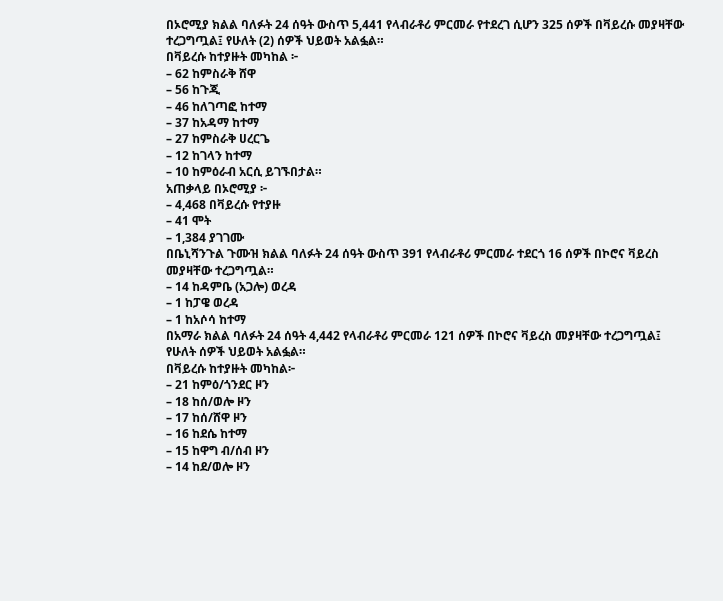በኦሮሚያ ክልል ባለፉት 24 ሰዓት ውስጥ 5,441 የላብራቶሪ ምርመራ የተደረገ ሲሆን 325 ሰዎች በቫይረሱ መያዛቸው ተረጋግጧል፤ የሁለት (2) ሰዎች ህይወት አልፏል።
በቫይረሱ ከተያዙት መካከል ፦
– 62 ከምስራቅ ሸዋ
– 56 ከጉጂ
– 46 ከለገጣፎ ከተማ
– 37 ከአዳማ ከተማ
– 27 ከምስራቅ ሀረርጌ
– 12 ከገላን ከተማ
– 10 ከምዕራብ አርሲ ይገኙበታል።
አጠቃላይ በኦሮሚያ ፦
– 4,468 በቫይረሱ የተያዙ
– 41 ሞት
– 1,384 ያገገሙ
በቤኒሻንጉል ጉሙዝ ክልል ባለፉት 24 ሰዓት ውስጥ 391 የላብራቶሪ ምርመራ ተደርጎ 16 ሰዎች በኮሮና ቫይረስ መያዛቸው ተረጋግጧል።
– 14 ከዳምቤ (አጋሎ) ወረዳ
– 1 ከፓዌ ወረዳ
– 1 ከአሶሳ ከተማ
በአማራ ክልል ባለፉት 24 ሰዓት 4,442 የላብራቶሪ ምርመራ 121 ሰዎች በኮሮና ቫይረስ መያዛቸው ተረጋግጧል፤ የሁለት ሰዎች ህይወት አልፏል።
በቫይረሱ ከተያዙት መካከል፦
– 21 ከምዕ/ጎንደር ዞን
– 18 ከሰ/ወሎ ዞን
– 17 ከሰ/ሸዋ ዞን
– 16 ከደሴ ከተማ
– 15 ከዋግ ብ/ሰብ ዞን
– 14 ከደ/ወሎ ዞን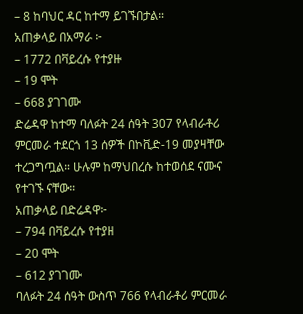– 8 ከባህር ዳር ከተማ ይገኙበታል።
አጠቃላይ በአማራ ፦
– 1772 በቫይረሱ የተያዙ
– 19 ሞት
– 668 ያገገሙ
ድሬዳዋ ከተማ ባለፉት 24 ሰዓት 307 የላብራቶሪ ምርመራ ተደርጎ 13 ሰዎች በኮቪድ-19 መያዛቸው ተረጋግጧል። ሁሉም ከማህበረሱ ከተወሰደ ናሙና የተገኙ ናቸው።
አጠቃላይ በድሬዳዋ፦
– 794 በቫይረሱ የተያዘ
– 20 ሞት
– 612 ያገገሙ
ባለፉት 24 ሰዓት ውስጥ 766 የላብራቶሪ ምርመራ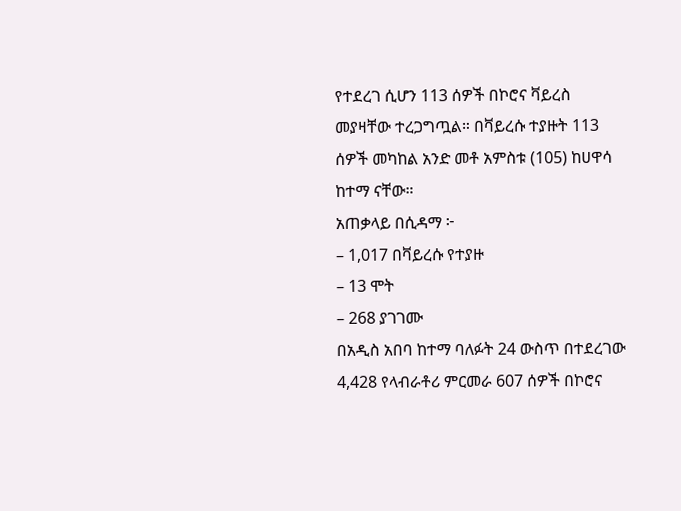የተደረገ ሲሆን 113 ሰዎች በኮሮና ቫይረስ መያዛቸው ተረጋግጧል። በቫይረሱ ተያዙት 113 ሰዎች መካከል አንድ መቶ አምስቱ (105) ከሀዋሳ ከተማ ናቸው።
አጠቃላይ በሲዳማ ፦
– 1,017 በቫይረሱ የተያዙ
– 13 ሞት
– 268 ያገገሙ
በአዲስ አበባ ከተማ ባለፉት 24 ውስጥ በተደረገው 4,428 የላብራቶሪ ምርመራ 607 ሰዎች በኮሮና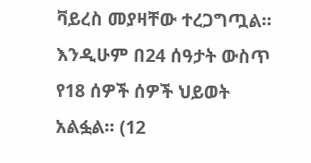ቫይረስ መያዛቸው ተረጋግጧል። እንዲሁም በ24 ሰዓታት ውስጥ የ18 ሰዎች ሰዎች ህይወት አልፏል። (12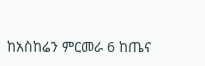ከአስከሬን ምርመራ 6 ከጤና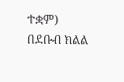ተቋም)
በደቡብ ክልል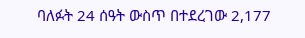ባለፉት 24 ሰዓት ውስጥ በተደረገው 2,177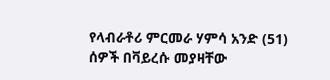የላብራቶሪ ምርመራ ሃምሳ አንድ (51) ሰዎች በቫይረሱ መያዛቸው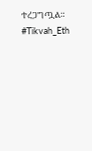ተረጋግጧል።
#Tikvah_Eth